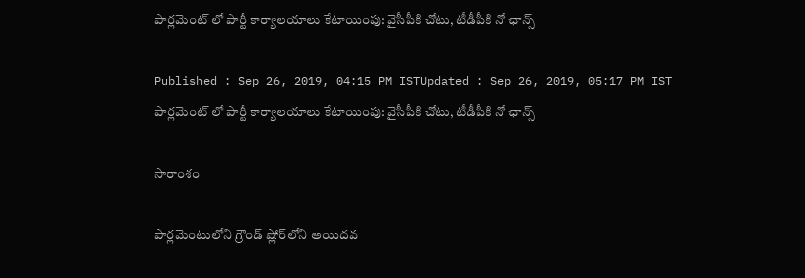పార్లమెంట్ లో పార్టీ కార్యాలయాలు కేటాయింపు: వైసీపీకి చోటు, టీడీపీకి నో ఛాన్స్

Published : Sep 26, 2019, 04:15 PM ISTUpdated : Sep 26, 2019, 05:17 PM IST
పార్లమెంట్ లో పార్టీ కార్యాలయాలు కేటాయింపు: వైసీపీకి చోటు, టీడీపీకి నో ఛాన్స్

సారాంశం

పార్లమెంటులోని గ్రౌండ్‌ ష్లోర్‌లోని అయిదవ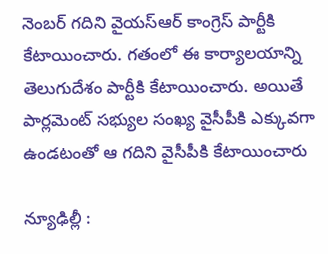నెంబర్‌ గదిని వైయస్ఆర్ కాంగ్రెస్ పార్టీకి కేటాయించారు. గతంలో ఈ కార్యాలయాన్ని తెలుగుదేశం పార్టీకి కేటాయించారు. అయితే పార్లమెంట్ సభ్యుల సంఖ్య వైసీపీకి ఎక్కువగా ఉండటంతో ఆ గదిని వైసీపీకి కేటాయించారు

న్యూఢిల్లీ :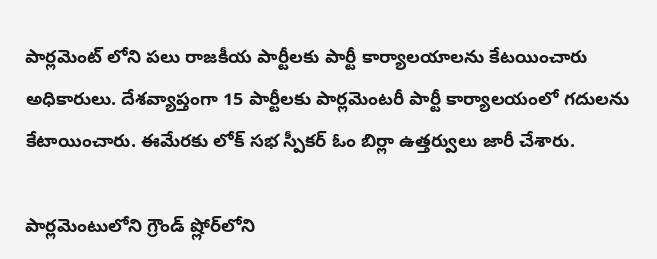పార్లమెంట్ లోని పలు రాజకీయ పార్టీలకు పార్టీ కార్యాలయాలను కేటయించారు అధికారులు. దేశవ్యాప్తంగా 15 పార్టీలకు పార్లమెంటరీ పార్టీ కార్యాలయంలో గదులను కేటాయించారు. ఈమేరకు లోక్ సభ స్పీకర్ ఓం బిర్లా ఉత్తర్వులు జారీ చేశారు.

పార్లమెంటులోని గ్రౌండ్‌ ష్లోర్‌లోని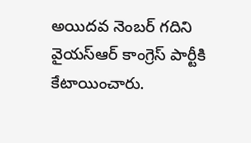అయిదవ నెంబర్‌ గదిని వైయస్ఆర్ కాంగ్రెస్ పార్టీకి కేటాయించారు.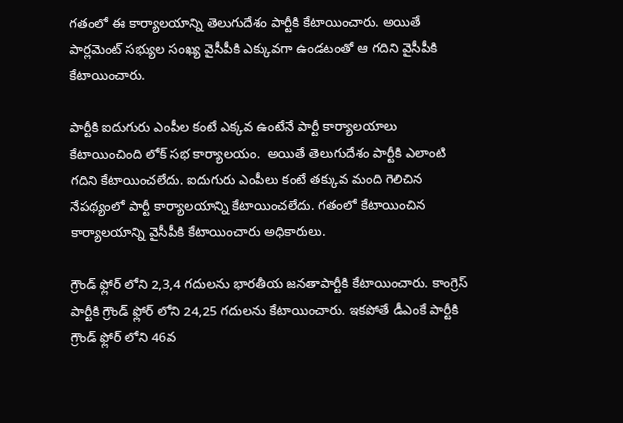గతంలో ఈ కార్యాలయాన్ని తెలుగుదేశం పార్టీకి కేటాయించారు. అయితే పార్లమెంట్ సభ్యుల సంఖ్య వైసీపీకి ఎక్కువగా ఉండటంతో ఆ గదిని వైసీపీకి కేటాయించారు.

పార్టీకి ఐదుగురు ఎంపీల కంటే ఎక్కవ ఉంటేనే పార్టీ కార్యాలయాలు కేటాయించింది లోక్ సభ కార్యాలయం.  అయితే తెలుగుదేశం పార్టీకి ఎలాంటి గదిని కేటాయించలేదు. ఐదుగురు ఎంపీలు కంటే తక్కువ మంది గెలిచిన నేపథ్యంలో పార్టీ కార్యాలయాన్ని కేటాయించలేదు. గతంలో కేటాయించిన కార్యాలయాన్ని వైసీపీకి కేటాయించారు అధికారులు.

గ్రౌండ్ ఫ్లోర్ లోని 2,3,4 గదులను భారతీయ జనతాపార్టీకి కేటాయించారు. కాంగ్రెస్ పార్టీకి గ్రౌండ్ ఫ్లోర్ లోని 24,25 గదులను కేటాయించారు. ఇకపోతే డీఎంకే పార్టీకి గ్రౌండ్ ఫ్లోర్ లోని 46వ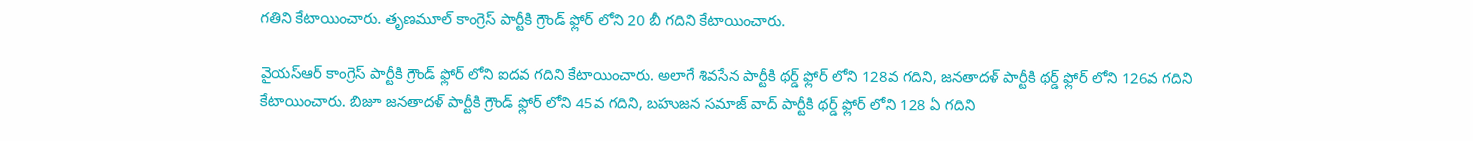గతిని కేటాయించారు. తృణమూల్ కాంగ్రెస్ పార్టీకి గ్రౌండ్ ఫ్లోర్ లోని 20 బీ గదిని కేటాయించారు.

వైయస్ఆర్ కాంగ్రెస్ పార్టీకి గ్రౌండ్ ఫ్లోర్ లోని ఐదవ గదిని కేటాయించారు. అలాగే శివసేన పార్టీకి థర్డ్ ఫ్లోర్ లోని 128వ గదిని, జనతాదళ్ పార్టీకి థర్డ్ ఫ్లోర్ లోని 126వ గదిని కేటాయించారు. బిజూ జనతాదళ్ పార్టీకి గ్రౌండ్ ఫ్లోర్ లోని 45వ గదిని, బహుజన సమాజ్ వాద్ పార్టీకి థర్డ్ ఫ్లోర్ లోని 128 ఏ గదిని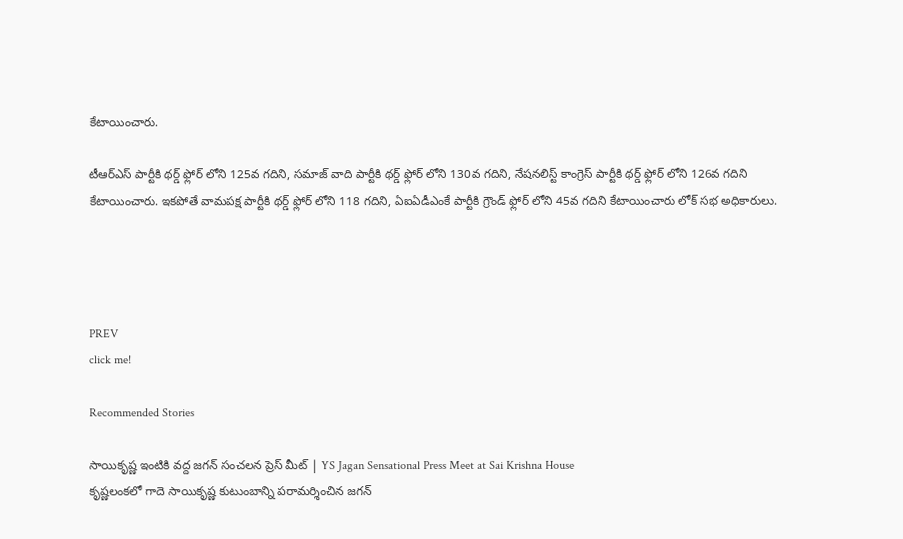కేటాయించారు.

టీఆర్ఎస్ పార్టీకి థర్డ్ ఫ్లోర్ లోని 125వ గదిని, సమాజ్ వాది పార్టీకి థర్డ్ ఫ్లోర్ లోని 130వ గదిని, నేషనలిస్ట్ కాంగ్రెస్ పార్టీకి థర్డ్ ఫ్లోర్ లోని 126వ గదిని కేటాయించారు. ఇకపోతే వామపక్ష పార్టీకి థర్డ్ ఫ్లోర్ లోని 118 గదిని, ఏఐఏడీఎంకే పార్టీకి గ్రౌండ్ ఫ్లోర్ లోని 45వ గదిని కేటాయించారు లోక్ సభ అధికారులు.




PREV
click me!

Recommended Stories

సాయికృష్ణ ఇంటికి వద్ద జగన్ సంచలన ప్రెస్ మీట్ | YS Jagan Sensational Press Meet at Sai Krishna House
కృష్ణలంకలో గాదె సాయికృష్ణ కుటుంబాన్ని పరామర్శించిన జగన్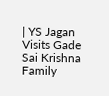| YS Jagan Visits Gade Sai Krishna Family